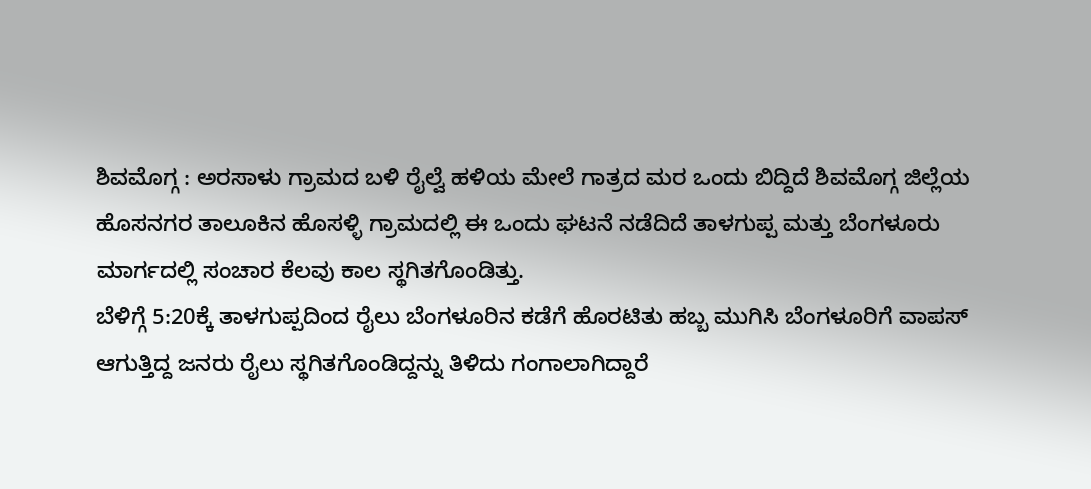ಶಿವಮೊಗ್ಗ : ಅರಸಾಳು ಗ್ರಾಮದ ಬಳಿ ರೈಲ್ವೆ ಹಳಿಯ ಮೇಲೆ ಗಾತ್ರದ ಮರ ಒಂದು ಬಿದ್ದಿದೆ ಶಿವಮೊಗ್ಗ ಜಿಲ್ಲೆಯ ಹೊಸನಗರ ತಾಲೂಕಿನ ಹೊಸಳ್ಳಿ ಗ್ರಾಮದಲ್ಲಿ ಈ ಒಂದು ಘಟನೆ ನಡೆದಿದೆ ತಾಳಗುಪ್ಪ ಮತ್ತು ಬೆಂಗಳೂರು ಮಾರ್ಗದಲ್ಲಿ ಸಂಚಾರ ಕೆಲವು ಕಾಲ ಸ್ಥಗಿತಗೊಂಡಿತ್ತು.
ಬೆಳಿಗ್ಗೆ 5:20ಕ್ಕೆ ತಾಳಗುಪ್ಪದಿಂದ ರೈಲು ಬೆಂಗಳೂರಿನ ಕಡೆಗೆ ಹೊರಟಿತು ಹಬ್ಬ ಮುಗಿಸಿ ಬೆಂಗಳೂರಿಗೆ ವಾಪಸ್ ಆಗುತ್ತಿದ್ದ ಜನರು ರೈಲು ಸ್ಥಗಿತಗೊಂಡಿದ್ದನ್ನು ತಿಳಿದು ಗಂಗಾಲಾಗಿದ್ದಾರೆ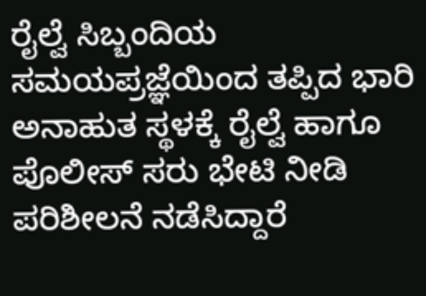ರೈಲ್ವೆ ಸಿಬ್ಬಂದಿಯ ಸಮಯಪ್ರಜ್ಞೆಯಿಂದ ತಪ್ಪಿದ ಭಾರಿ ಅನಾಹುತ ಸ್ಥಳಕ್ಕೆ ರೈಲ್ವೆ ಹಾಗೂ ಪೊಲೀಸ್ ಸರು ಭೇಟಿ ನೀಡಿ ಪರಿಶೀಲನೆ ನಡೆಸಿದ್ದಾರೆ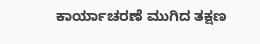ಕಾರ್ಯಾಚರಣೆ ಮುಗಿದ ತಕ್ಷಣ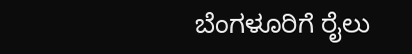ಬೆಂಗಳೂರಿಗೆ ರೈಲು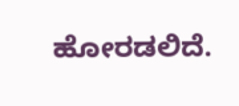ಹೋರಡಲಿದೆ.